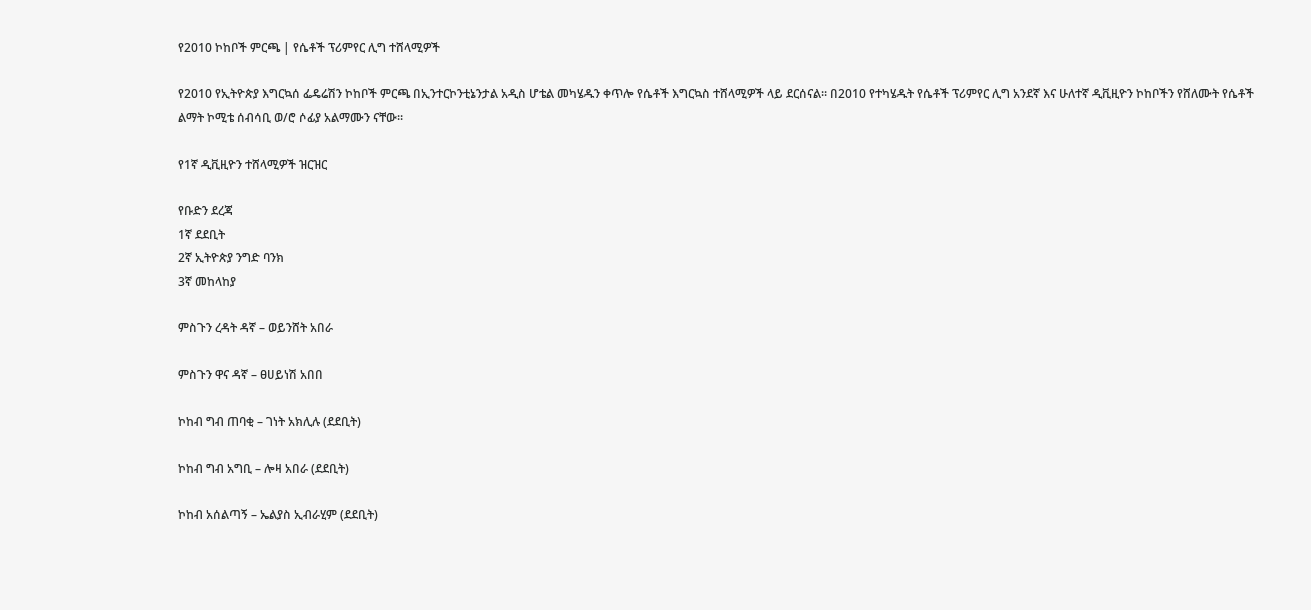የ2010 ኮከቦች ምርጫ | የሴቶች ፕሪምየር ሊግ ተሸላሚዎች

የ2010 የኢትዮጵያ እግርኳሰ ፌዴሬሽን ኮከቦች ምርጫ በኢንተርኮንቲኔንታል አዲስ ሆቴል መካሄዱን ቀጥሎ የሴቶች እግርኳስ ተሸላሚዎች ላይ ደርሰናል። በ2010 የተካሄዱት የሴቶች ፕሪምየር ሊግ አንደኛ እና ሁለተኛ ዲቪዚዮን ኮከቦችን የሸለሙት የሴቶች ልማት ኮሚቴ ሰብሳቢ ወ/ሮ ሶፊያ አልማሙን ናቸው።

የ1ኛ ዲቪዚዮን ተሸላሚዎች ዝርዝር

የቡድን ደረጃ
1ኛ ደደቢት
2ኛ ኢትዮጵያ ንግድ ባንክ
3ኛ መከላከያ

ምስጉን ረዳት ዳኛ – ወይንሸት አበራ

ምስጉን ዋና ዳኛ – ፀሀይነሽ አበበ

ኮከብ ግብ ጠባቂ – ገነት አክሊሉ (ደደቢት)

ኮከብ ግብ አግቢ – ሎዛ አበራ (ደደቢት)

ኮከብ አሰልጣኝ – ኤልያስ ኢብራሂም (ደደቢት)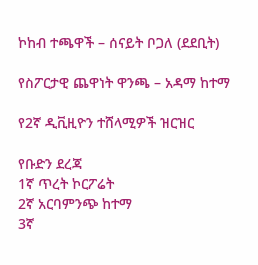ኮከብ ተጫዋች – ሰናይት ቦጋለ (ደደቢት)

የስፖርታዊ ጨዋነት ዋንጫ – አዳማ ከተማ

የ2ኛ ዲቪዚዮን ተሸላሚዎች ዝርዝር

የቡድን ደረጃ
1ኛ ጥረት ኮርፖሬት
2ኛ አርባምንጭ ከተማ
3ኛ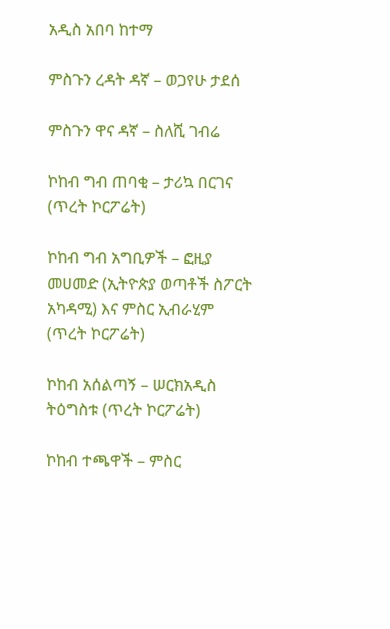አዲስ አበባ ከተማ

ምስጉን ረዳት ዳኛ – ወጋየሁ ታደሰ

ምስጉን ዋና ዳኛ – ስለሺ ገብሬ

ኮከብ ግብ ጠባቂ – ታሪኳ በርገና (ጥረት ኮርፖሬት)

ኮከብ ግብ አግቢዎች – ፎዚያ መሀመድ (ኢትዮጵያ ወጣቶች ስፖርት አካዳሚ) እና ምስር ኢብራሂም (ጥረት ኮርፖሬት)

ኮከብ አሰልጣኝ – ሠርክአዲስ ትዕግስቱ (ጥረት ኮርፖሬት)

ኮከብ ተጫዋች – ምስር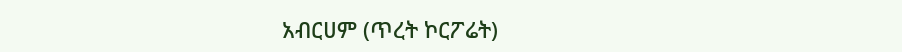አብርሀም (ጥረት ኮርፖሬት)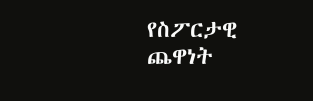የስፖርታዊ ጨዋነት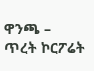ዋንጫ – ጥረት ኮርፖሬት